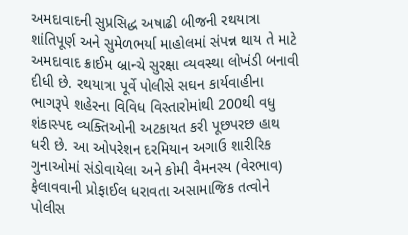અમદાવાદની સુપ્રસિદ્ધ અષાઢી બીજની રથયાત્રા શાંતિપૂર્ણ અને સુમેળભર્યા માહોલમાં સંપન્ન થાય તે માટે અમદાવાદ ક્રાઈમ બ્રાન્ચે સુરક્ષા વ્યવસ્થા લોખંડી બનાવી દીધી છે. રથયાત્રા પૂર્વે પોલીસે સઘન કાર્યવાહીના ભાગરૂપે શહેરના વિવિધ વિસ્તારોમાંથી 200થી વધુ શંકાસ્પદ વ્યક્તિઓની અટકાયત કરી પૂછપરછ હાથ ધરી છે. આ ઓપરેશન દરમિયાન અગાઉ શારીરિક ગુનાઓમાં સંડોવાયેલા અને કોમી વૈમનસ્ય (વેરભાવ) ફેલાવવાની પ્રોફાઈલ ધરાવતા અસામાજિક તત્વોને પોલીસ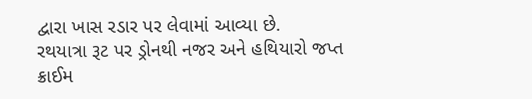દ્વારા ખાસ રડાર પર લેવામાં આવ્યા છે.
રથયાત્રા રૂટ પર ડ્રોનથી નજર અને હથિયારો જપ્ત
ક્રાઈમ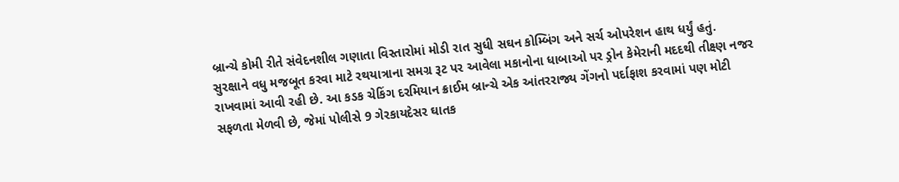બ્રાન્ચે કોમી રીતે સંવેદનશીલ ગણાતા વિસ્તારોમાં મોડી રાત સુધી સઘન કોમ્બિંગ અને સર્ચ ઓપરેશન હાથ ધર્યું હતું. સુરક્ષાને વધુ મજબૂત કરવા માટે રથયાત્રાના સમગ્ર રૂટ પર આવેલા મકાનોના ધાબાઓ પર ડ્રોન કેમેરાની મદદથી તીક્ષ્ણ નજર રાખવામાં આવી રહી છે. આ કડક ચેકિંગ દરમિયાન ક્રાઈમ બ્રાન્ચે એક આંતરરાજ્ય ગેંગનો પર્દાફાશ કરવામાં પણ મોટી સફળતા મેળવી છે, જેમાં પોલીસે 9 ગેરકાયદેસર ઘાતક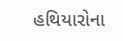હથિયારોના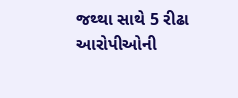જથ્થા સાથે 5 રીઢા આરોપીઓની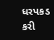ધરપકડ કરી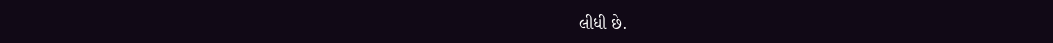લીધી છે.